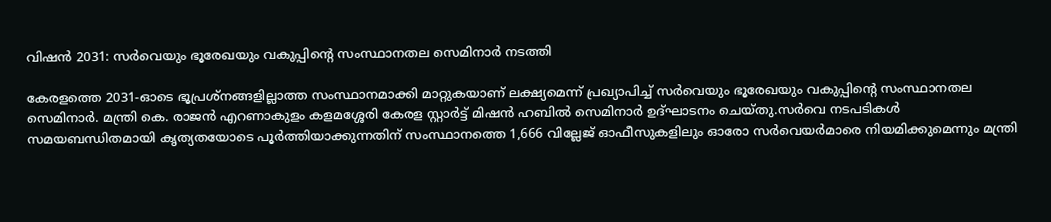വിഷൻ 2031: സർവെയും ഭൂരേഖയും വകുപ്പിന്റെ സംസ്ഥാനതല സെമിനാർ നടത്തി

കേരളത്തെ 2031-ഓടെ ഭൂപ്രശ്‌നങ്ങളില്ലാത്ത സംസ്ഥാനമാക്കി മാറ്റുകയാണ് ലക്ഷ്യമെന്ന് പ്രഖ്യാപിച്ച് സർവെയും ഭൂരേഖയും വകുപ്പിന്റെ സംസ്ഥാനതല സെമിനാർ. മന്ത്രി കെ. രാജൻ എറണാകുളം കളമശ്ശേരി കേരള സ്റ്റാർട്ട് മിഷൻ ഹബിൽ സെമിനാർ ഉദ്ഘാടനം ചെയ്തു.സർവെ നടപടികൾ സമയബന്ധിതമായി കൃത്യതയോടെ പൂർത്തിയാക്കുന്നതിന് സംസ്ഥാനത്തെ 1,666 വില്ലേജ് ഓഫീസുകളിലും ഓരോ സർവെയർമാരെ നിയമിക്കുമെന്നും മന്ത്രി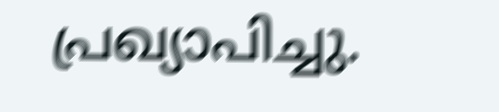പ്രഖ്യാപിച്ചു.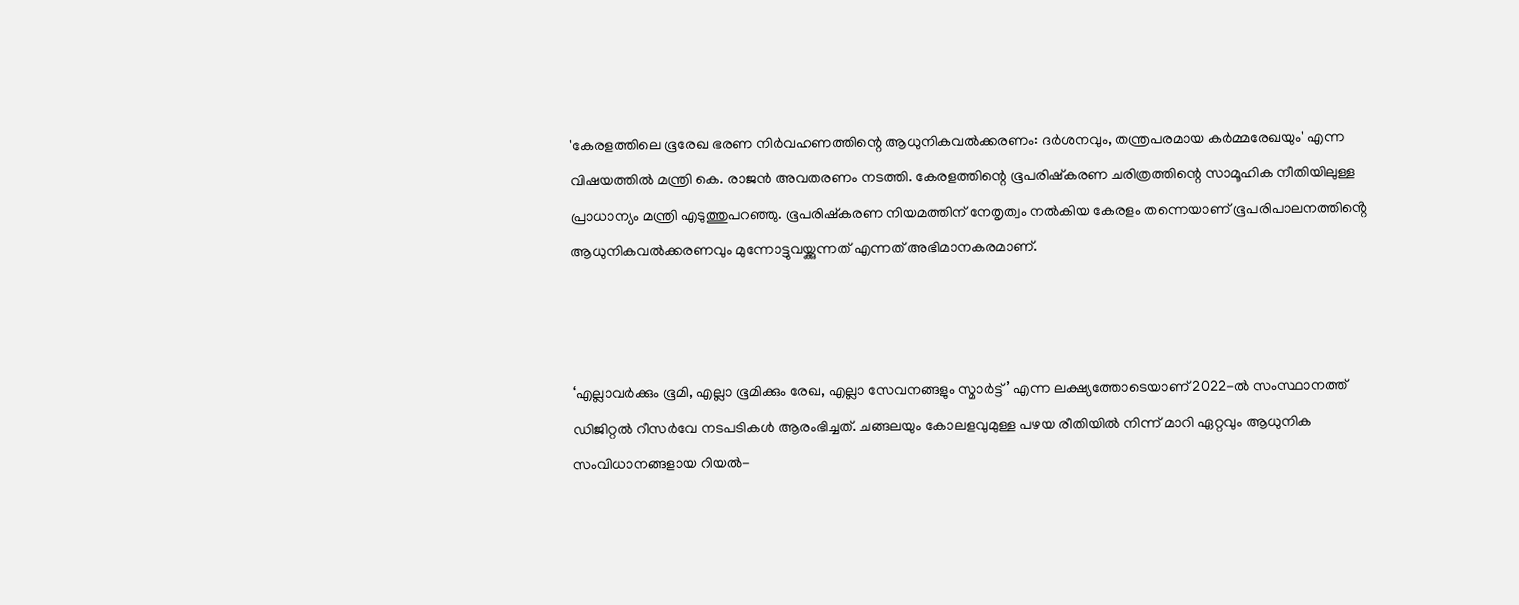'കേരളത്തിലെ ഭൂരേഖ ഭരണ നിർവഹണത്തിന്റെ ആധുനികവൽക്കരണം: ദർശനവും, തന്ത്രപരമായ കർമ്മരേഖയും' എന്ന വിഷയത്തിൽ മന്ത്രി കെ. രാജൻ അവതരണം നടത്തി. കേരളത്തിന്റെ ഭൂപരിഷ്‌കരണ ചരിത്രത്തിന്റെ സാമൂഹിക നീതിയിലുള്ള പ്രാധാന്യം മന്ത്രി എടുത്തുപറഞ്ഞു. ഭൂപരിഷ്‌കരണ നിയമത്തിന് നേതൃത്വം നൽകിയ കേരളം തന്നെയാണ് ഭൂപരിപാലനത്തിൻ്റെ ആധുനികവൽക്കരണവും മുന്നോട്ടുവയ്ക്കുന്നത് എന്നത് അഭിമാനകരമാണ്.



‘എല്ലാവർക്കും ഭൂമി, എല്ലാ ഭൂമിക്കും രേഖ, എല്ലാ സേവനങ്ങളും സ്മാർട്ട്’ എന്ന ലക്ഷ്യത്തോടെയാണ് 2022-ൽ സംസ്ഥാനത്ത് ഡിജിറ്റൽ റീസർവേ നടപടികൾ ആരംഭിച്ചത്. ചങ്ങലയും കോലളവുമുള്ള പഴയ രീതിയിൽ നിന്ന് മാറി ഏറ്റവും ആധുനിക സംവിധാനങ്ങളായ റിയൽ-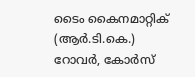ടൈം കൈനമാറ്റിക് (ആർ.ടി.കെ.) റോവർ, കോർസ്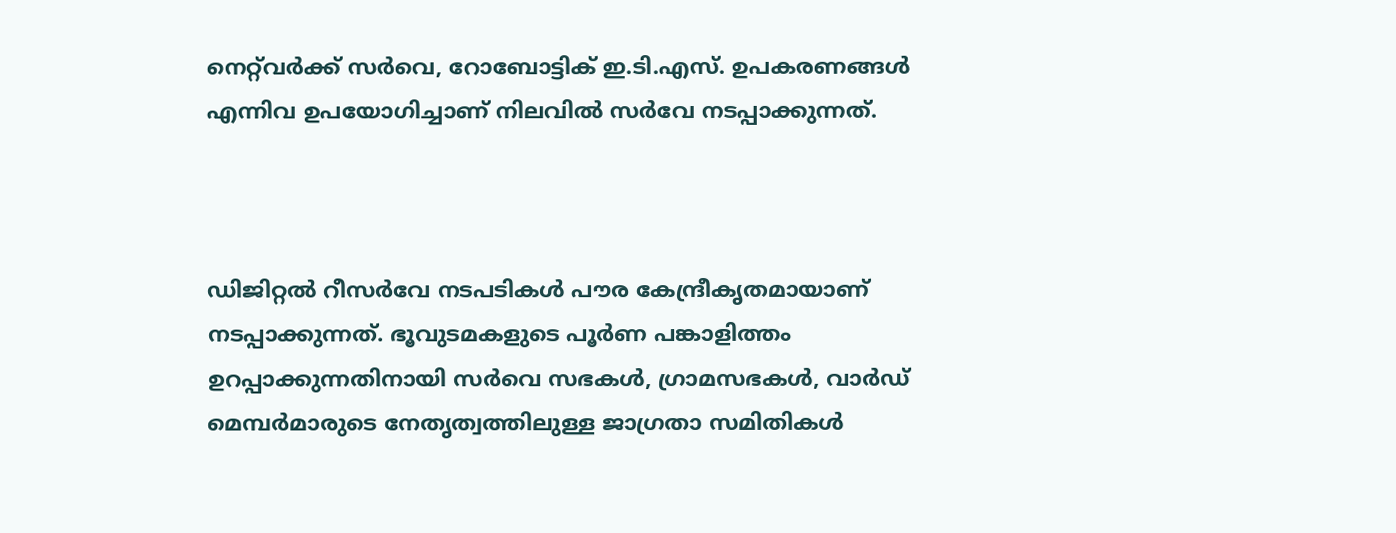നെറ്റ്‌വർക്ക് സർവെ, റോബോട്ടിക് ഇ.ടി.എസ്. ഉപകരണങ്ങൾ എന്നിവ ഉപയോഗിച്ചാണ് നിലവിൽ സർവേ നടപ്പാക്കുന്നത്.



ഡിജിറ്റൽ റീസർവേ നടപടികൾ പൗര കേന്ദ്രീകൃതമായാണ് നടപ്പാക്കുന്നത്. ഭൂവുടമകളുടെ പൂർണ പങ്കാളിത്തം ഉറപ്പാക്കുന്നതിനായി സർവെ സഭകൾ, ഗ്രാമസഭകൾ, വാർഡ് മെമ്പർമാരുടെ നേതൃത്വത്തിലുള്ള ജാഗ്രതാ സമിതികൾ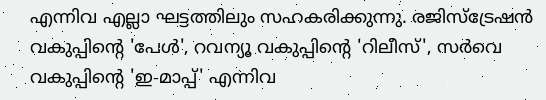എന്നിവ എല്ലാ ഘട്ടത്തിലും സഹകരിക്കുന്നു. രജിസ്‌ട്രേഷൻ വകുപ്പിന്റെ 'പേൾ', റവന്യൂ വകുപ്പിന്റെ 'റിലീസ്', സർവെ വകുപ്പിന്റെ 'ഇ-മാപ്പ്' എന്നിവ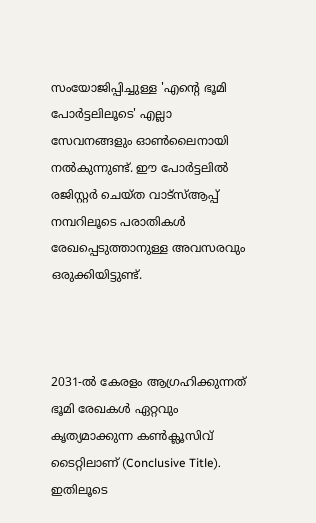സംയോജിപ്പിച്ചുള്ള 'എന്റെ ഭൂമി പോർട്ടലിലൂടെ' എല്ലാ സേവനങ്ങളും ഓൺലൈനായി നൽകുന്നുണ്ട്. ഈ പോർട്ടലിൽ രജിസ്റ്റർ ചെയ്ത വാട്‌സ്ആപ്പ് നമ്പറിലൂടെ പരാതികൾ രേഖപ്പെടുത്താനുള്ള അവസരവും ഒരുക്കിയിട്ടുണ്ട്.



2031-ൽ കേരളം ആഗ്രഹിക്കുന്നത് ഭൂമി രേഖകൾ ഏറ്റവും കൃത്യമാക്കുന്ന കൺക്ലൂസിവ് ടൈറ്റിലാണ് (Conclusive Title). ഇതിലൂടെ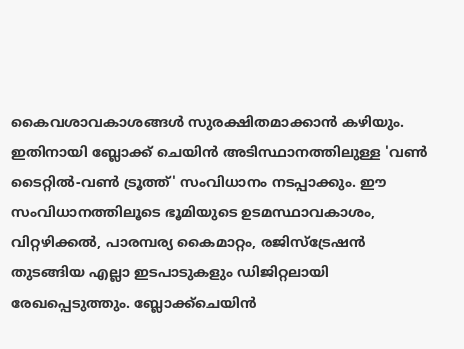കൈവശാവകാശങ്ങൾ സുരക്ഷിതമാക്കാൻ കഴിയും. ഇതിനായി ബ്ലോക്ക് ചെയിൻ അടിസ്ഥാനത്തിലുള്ള 'വൺ ടൈറ്റിൽ-വൺ ട്രൂത്ത്' സംവിധാനം നടപ്പാക്കും. ഈ സംവിധാനത്തിലൂടെ ഭൂമിയുടെ ഉടമസ്ഥാവകാശം, വിറ്റഴിക്കൽ, പാരമ്പര്യ കൈമാറ്റം, രജിസ്‌ട്രേഷൻ തുടങ്ങിയ എല്ലാ ഇടപാടുകളും ഡിജിറ്റലായി രേഖപ്പെടുത്തും. ബ്ലോക്ക്‌ചെയിൻ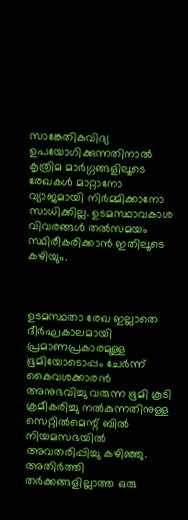സാങ്കേതികവിദ്യ ഉപയോഗിക്കുന്നതിനാൽ കൃത്രിമ മാർഗ്ഗങ്ങളിലൂടെ രേഖകൾ മാറ്റാനോ വ്യാജമായി നിർമ്മിക്കാനോ സാധിക്കില്ല. ഉടമസ്ഥാവകാശ വിവരങ്ങൾ തൽസമയം സ്ഥിരീകരിക്കാൻ ഇതിലൂടെ കഴിയും.



ഉടമസ്ഥതാ രേഖ ഇല്ലാതെ ദീർഘകാലമായി പ്രമാണപ്രകാരമുള്ള ഭൂമിയോടൊപ്പം ചേർന്ന് കൈവശക്കാരൻ അനുഭവിച്ചു വരുന്ന ഭൂമി കൂടി ക്രമീകരിച്ചു നൽകുന്നതിനുള്ള സെറ്റിൽമെന്റ് ബിൽ നിയമസഭയിൽ അവതരിപ്പിച്ചു കഴിഞ്ഞു.  അതിർത്തി തർക്കങ്ങളില്ലാത്ത ഒരു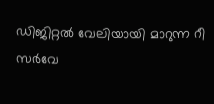ഡിജിറ്റൽ വേലിയായി മാറുന്ന റീ സർവേ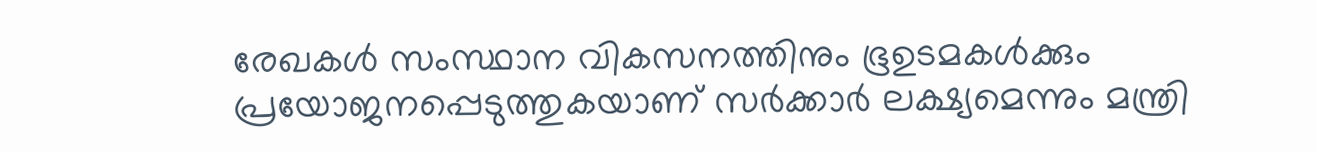രേഖകൾ സംസ്ഥാന വികസനത്തിനും ഭൂഉടമകൾക്കും പ്രയോജനപ്പെടുത്തുകയാണ് സർക്കാർ ലക്ഷ്യമെന്നും മന്ത്രി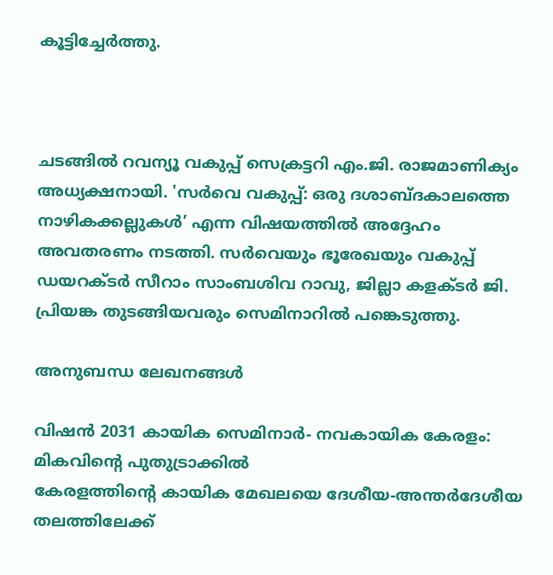കൂട്ടിച്ചേർത്തു.



ചടങ്ങിൽ റവന്യൂ വകുപ്പ് സെക്രട്ടറി എം.ജി. രാജമാണിക്യം അധ്യക്ഷനായി. 'സർവെ വകുപ്പ്: ഒരു ദശാബ്ദകാലത്തെ നാഴികക്കല്ലുകൾ’ എന്ന വിഷയത്തിൽ അദ്ദേഹം അവതരണം നടത്തി. സർവെയും ഭൂരേഖയും വകുപ്പ് ഡയറക്ടർ സീറാം സാംബശിവ റാവു, ജില്ലാ കളക്ടർ ജി. പ്രിയങ്ക തുടങ്ങിയവരും സെമിനാറിൽ പങ്കെടുത്തു.

അനുബന്ധ ലേഖനങ്ങൾ

വിഷൻ 2031 കായിക സെമിനാർ- നവകായിക കേരളം: മികവിൻ്റെ പുതുട്രാക്കിൽ
കേരളത്തിന്റെ കായിക മേഖലയെ ദേശീയ-അന്തർദേശീയ തലത്തിലേക്ക്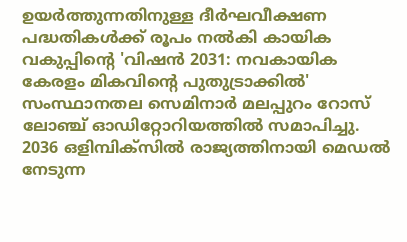ഉയർത്തുന്നതിനുള്ള ദീർഘവീക്ഷണ പദ്ധതികൾക്ക് രൂപം നൽകി കായിക വകുപ്പിൻ്റെ 'വിഷൻ 2031: നവകായിക കേരളം മികവിൻ്റെ പുതുട്രാക്കിൽ' സംസ്ഥാനതല സെമിനാർ മലപ്പുറം റോസ് ലോഞ്ച് ഓഡിറ്റോറിയത്തിൽ സമാപിച്ചു. 2036 ഒളിമ്പിക്സിൽ രാജ്യത്തിനായി മെഡൽ നേടുന്ന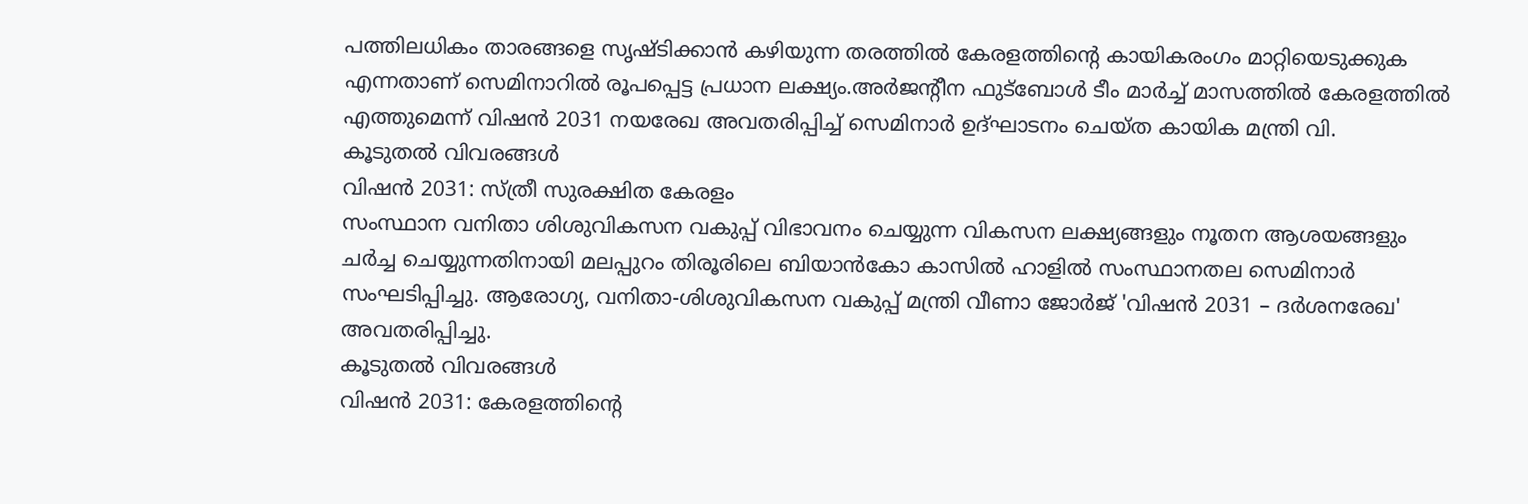പത്തിലധികം താരങ്ങളെ സൃഷ്ടിക്കാൻ കഴിയുന്ന തരത്തിൽ കേരളത്തിന്റെ കായികരംഗം മാറ്റിയെടുക്കുക എന്നതാണ് സെമിനാറിൽ രൂപപ്പെട്ട പ്രധാന ലക്ഷ്യം.അർജൻ്റീന ഫുട്‌ബോൾ ടീം മാർച്ച് മാസത്തിൽ കേരളത്തിൽ എത്തുമെന്ന് വിഷൻ 2031 നയരേഖ അവതരിപ്പിച്ച് സെമിനാർ ഉദ്ഘാടനം ചെയ്ത കായിക മന്ത്രി വി.
കൂടുതൽ വിവരങ്ങൾ
വിഷൻ 2031: സ്ത്രീ സുരക്ഷിത കേരളം
സംസ്ഥാന വനിതാ ശിശുവികസന വകുപ്പ് വിഭാവനം ചെയ്യുന്ന വികസന ലക്ഷ്യങ്ങളും നൂതന ആശയങ്ങളും ചർച്ച ചെയ്യുന്നതിനായി മലപ്പുറം തിരൂരിലെ ബിയാൻകോ കാസിൽ ഹാളിൽ സംസ്ഥാനതല സെമിനാർ സംഘടിപ്പിച്ചു. ആരോഗ്യ, വനിതാ-ശിശുവികസന വകുപ്പ് മന്ത്രി വീണാ ജോർജ് 'വിഷൻ 2031 – ദർശനരേഖ' അവതരിപ്പിച്ചു.
കൂടുതൽ വിവരങ്ങൾ
വിഷൻ 2031: കേരളത്തിൻ്റെ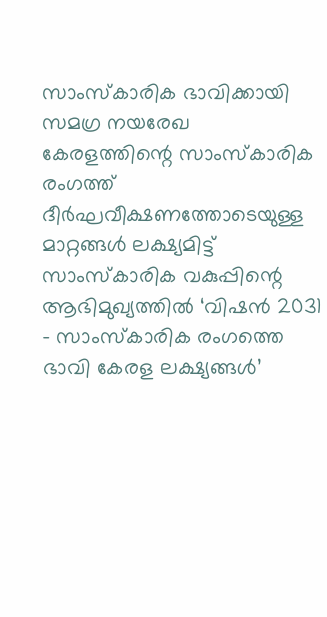സാംസ്‌കാരിക ഭാവിക്കായി സമഗ്ര നയരേഖ
കേരളത്തിന്റെ സാംസ്‌കാരിക രംഗത്ത് ദീർഘവീക്ഷണത്തോടെയുള്ള മാറ്റങ്ങൾ ലക്ഷ്യമിട്ട് സാംസ്‌കാരിക വകുപ്പിന്റെ ആഭിമുഖ്യത്തിൽ ‘വിഷൻ 2031 – സാംസ്‌കാരിക രംഗത്തെ ഭാവി കേരള ലക്ഷ്യങ്ങൾ’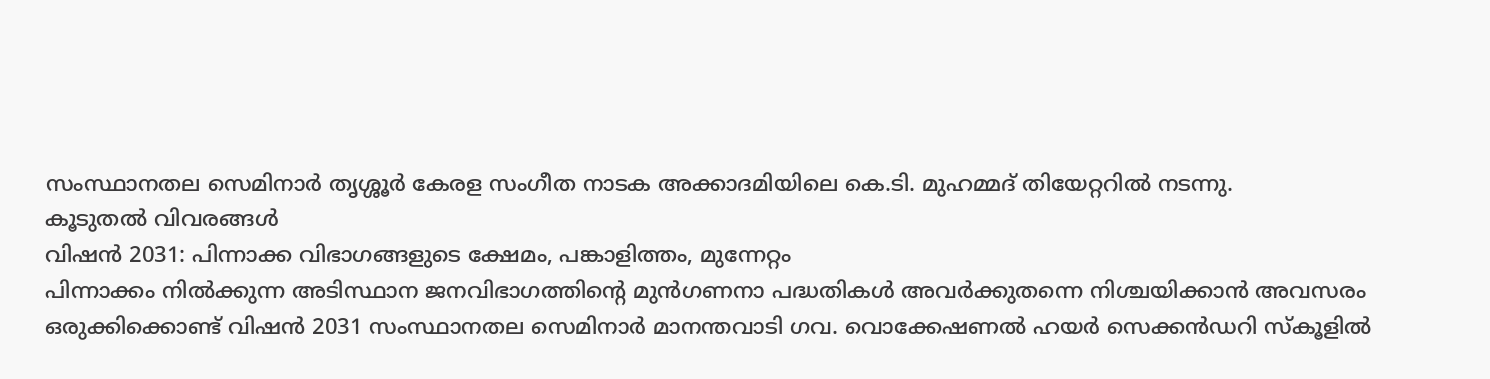സംസ്ഥാനതല സെമിനാർ തൃശ്ശൂർ കേരള സംഗീത നാടക അക്കാദമിയിലെ കെ.ടി. മുഹമ്മദ് തിയേറ്ററിൽ നടന്നു.
കൂടുതൽ വിവരങ്ങൾ
വിഷൻ 2031: പിന്നാക്ക വിഭാഗങ്ങളുടെ ക്ഷേമം, പങ്കാളിത്തം, മുന്നേറ്റം
പിന്നാക്കം നിൽക്കുന്ന അടിസ്ഥാന ജനവിഭാഗത്തിന്റെ മുൻഗണനാ പദ്ധതികൾ അവർക്കുതന്നെ നിശ്ചയിക്കാൻ അവസരം ഒരുക്കിക്കൊണ്ട് വിഷൻ 2031 സംസ്ഥാനതല സെമിനാർ മാനന്തവാടി ഗവ. വൊക്കേഷണൽ ഹയർ സെക്കൻഡറി സ്‌കൂളിൽ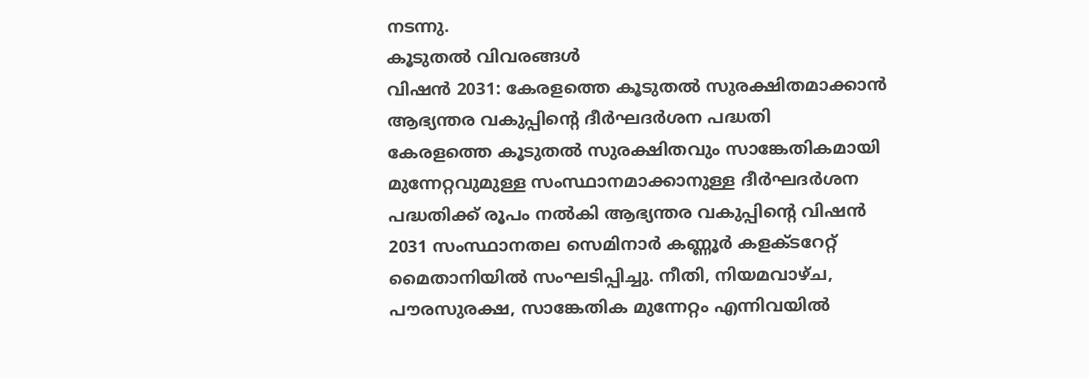നടന്നു.
കൂടുതൽ വിവരങ്ങൾ
വിഷൻ 2031: കേരളത്തെ കൂടുതൽ സുരക്ഷിതമാക്കാൻ ആഭ്യന്തര വകുപ്പിൻ്റെ ദീർഘദർശന പദ്ധതി
കേരളത്തെ കൂടുതൽ സുരക്ഷിതവും സാങ്കേതികമായി മുന്നേറ്റവുമുള്ള സംസ്ഥാനമാക്കാനുള്ള ദീർഘദർശന പദ്ധതിക്ക് രൂപം നൽകി ആഭ്യന്തര വകുപ്പിന്റെ വിഷൻ 2031 സംസ്ഥാനതല സെമിനാർ കണ്ണൂർ കളക്ടറേറ്റ് മൈതാനിയിൽ സംഘടിപ്പിച്ചു. നീതി, നിയമവാഴ്ച, പൗരസുരക്ഷ, സാങ്കേതിക മുന്നേറ്റം എന്നിവയിൽ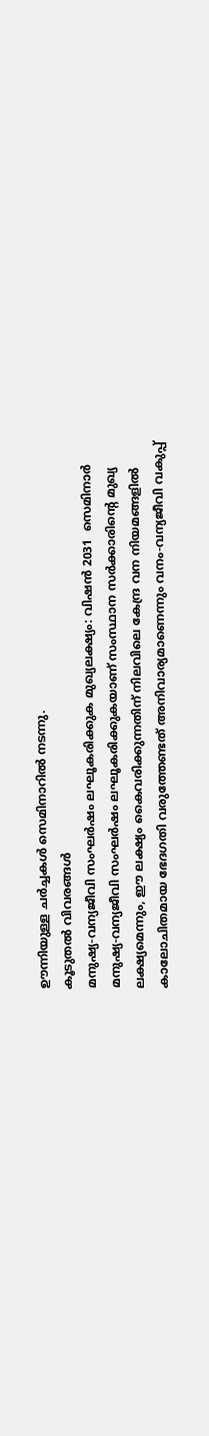ഊന്നിയുള്ള ചർച്ചകൾ സെമിനാറിൽ നടന്നു.
കൂടുതൽ വിവരങ്ങൾ
മനുഷ്യ-വന്യജീവി സംഘർഷം ലഘൂകരിക്കുക മുഖ്യലക്ഷ്യം: വിഷൻ 2031  സെമിനാർ
മനുഷ്യ-വന്യജീവി സംഘർഷം ലഘൂകരിക്കുകയാണ് സംസ്ഥാന സർക്കാരിന്റെ മുഖ്യ ലക്ഷ്യമെന്നും, ഈ ലക്ഷ്യം കൈവരിക്കുന്നതിന് നിലവിലെ കേന്ദ്ര വന നിയമങ്ങളിൽ കാലോചിതമായ ഭേദഗതി വരുത്തേണ്ടത് അനിവാര്യമാണെന്നും വനം-വന്യജീവി വകുപ്പ്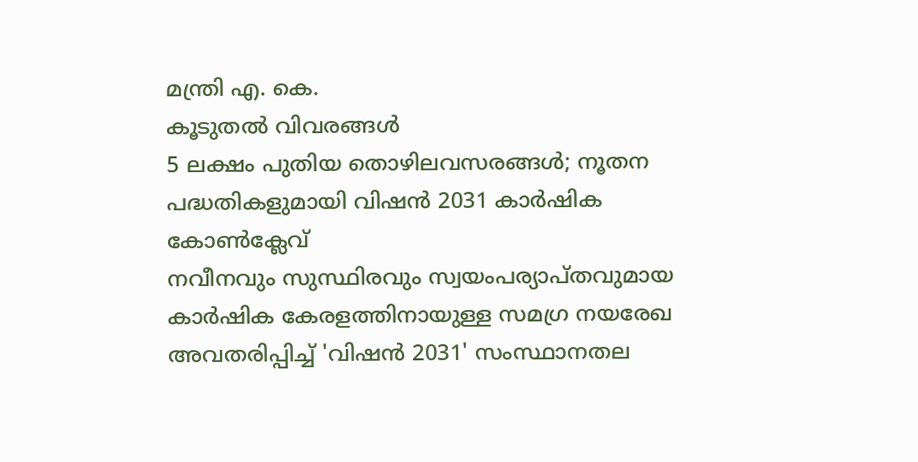മന്ത്രി എ. കെ.
കൂടുതൽ വിവരങ്ങൾ
5 ലക്ഷം പുതിയ തൊഴിലവസരങ്ങൾ; നൂതന പദ്ധതികളുമായി വിഷൻ 2031 കാർഷിക കോൺക്ലേവ്
നവീനവും സുസ്ഥിരവും സ്വയംപര്യാപ്തവുമായ കാർഷിക കേരളത്തിനായുള്ള സമഗ്ര നയരേഖ അവതരിപ്പിച്ച് 'വിഷൻ 2031' സംസ്ഥാനതല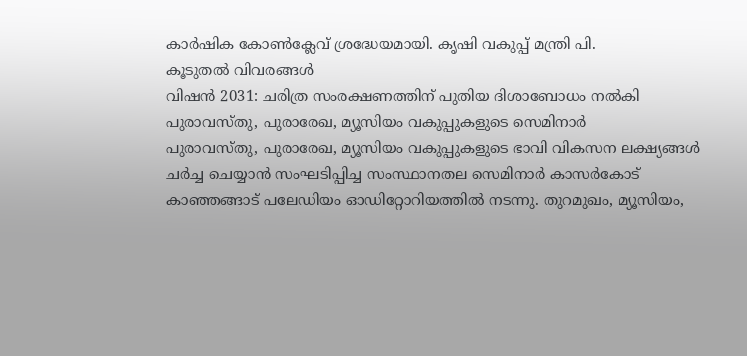കാർഷിക കോൺക്ലേവ് ശ്രദ്ധേയമായി. കൃഷി വകുപ്പ് മന്ത്രി പി.
കൂടുതൽ വിവരങ്ങൾ
വിഷൻ 2031: ചരിത്ര സംരക്ഷണത്തിന് പുതിയ ദിശാബോധം നൽകി പുരാവസ്തു, പുരാരേഖ, മ്യൂസിയം വകുപ്പുകളുടെ സെമിനാർ
പുരാവസ്തു, പുരാരേഖ, മ്യൂസിയം വകുപ്പുകളുടെ ഭാവി വികസന ലക്ഷ്യങ്ങൾ ചർച്ച ചെയ്യാൻ സംഘടിപ്പിച്ച സംസ്ഥാനതല സെമിനാർ കാസർകോട് കാഞ്ഞങ്ങാട് പലേഡിയം ഓഡിറ്റോറിയത്തിൽ നടന്നു. തുറമുഖം, മ്യൂസിയം,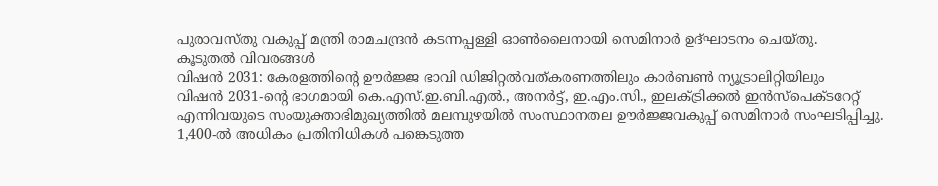പുരാവസ്തു വകുപ്പ് മന്ത്രി രാമചന്ദ്രൻ കടന്നപ്പള്ളി ഓൺലൈനായി സെമിനാർ ഉദ്ഘാടനം ചെയ്തു.
കൂടുതൽ വിവരങ്ങൾ
വിഷൻ 2031: കേരളത്തിൻ്റെ ഊർജ്ജ ഭാവി ഡിജിറ്റൽവത്കരണത്തിലും കാർബൺ ന്യൂട്രാലിറ്റിയിലും
വിഷൻ 2031-ൻ്റെ ഭാഗമായി കെ.എസ്.ഇ.ബി.എൽ., അനർട്ട്, ഇ.എം.സി., ഇലക്ട്രിക്കൽ ഇൻസ്‌പെക്ടറേറ്റ് എന്നിവയുടെ സംയുക്താഭിമുഖ്യത്തിൽ മലമ്പുഴയിൽ സംസ്ഥാനതല ഊർജ്ജവകുപ്പ് സെമിനാർ സംഘടിപ്പിച്ചു. 1,400-ൽ അധികം പ്രതിനിധികൾ പങ്കെടുത്ത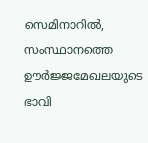സെമിനാറിൽ, സംസ്ഥാനത്തെ ഊർജ്ജമേഖലയുടെ ഭാവി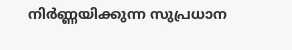നിർണ്ണയിക്കുന്ന സുപ്രധാന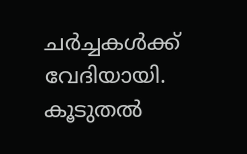ചർച്ചകൾക്ക് വേദിയായി.
കൂടുതൽ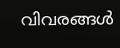വിവരങ്ങൾ